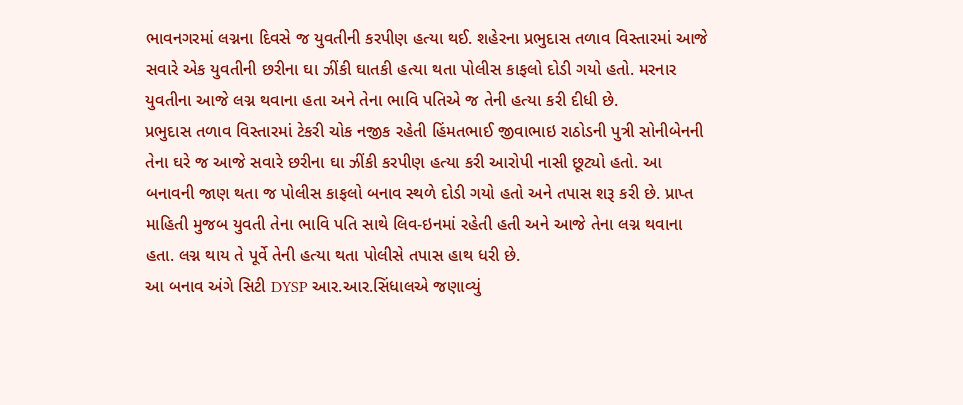ભાવનગરમાં લગ્નના દિવસે જ યુવતીની કરપીણ હત્યા થઈ. શહેરના પ્રભુદાસ તળાવ વિસ્તારમાં આજે સવારે એક યુવતીની છરીના ઘા ઝીંકી ઘાતકી હત્યા થતા પોલીસ કાફલો દોડી ગયો હતો. મરનાર યુવતીના આજે લગ્ન થવાના હતા અને તેના ભાવિ પતિએ જ તેની હત્યા કરી દીધી છે.
પ્રભુદાસ તળાવ વિસ્તારમાં ટેકરી ચોક નજીક રહેતી હિંમતભાઈ જીવાભાઇ રાઠોડની પુત્રી સોનીબેનની તેના ઘરે જ આજે સવારે છરીના ઘા ઝીંકી કરપીણ હત્યા કરી આરોપી નાસી છૂટ્યો હતો. આ બનાવની જાણ થતા જ પોલીસ કાફલો બનાવ સ્થળે દોડી ગયો હતો અને તપાસ શરૂ કરી છે. પ્રાપ્ત માહિતી મુજબ યુવતી તેના ભાવિ પતિ સાથે લિવ-ઇનમાં રહેતી હતી અને આજે તેના લગ્ન થવાના હતા. લગ્ન થાય તે પૂર્વે તેની હત્યા થતા પોલીસે તપાસ હાથ ધરી છે.
આ બનાવ અંગે સિટી DYSP આર.આર.સિંધાલએ જણાવ્યું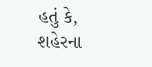હતું કે, શહેરના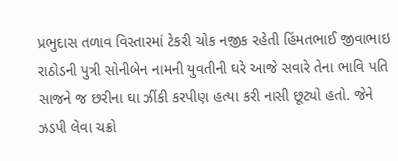પ્રભુદાસ તળાવ વિસ્તારમાં ટેકરી ચોક નજીક રહેતી હિંમતભાઈ જીવાભાઇ રાઠોડની પુત્રી સોનીબેન નામની યુવતીની ઘરે આજે સવારે તેના ભાવિ પતિ સાજને જ છરીના ઘા ઝીંકી કરપીણ હત્યા કરી નાસી છૂટ્યો હતો. જેને ઝડપી લેવા ચક્રો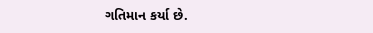ગતિમાન કર્યા છે.